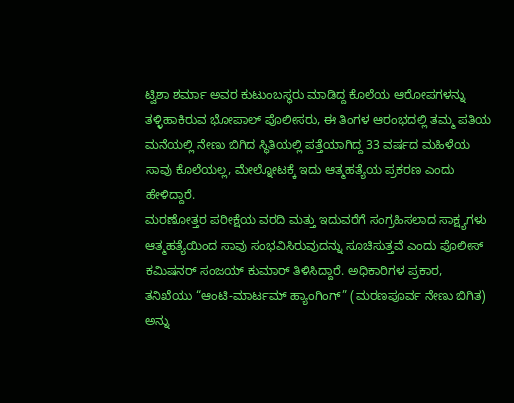ಟ್ವಿಶಾ ಶರ್ಮಾ ಅವರ ಕುಟುಂಬಸ್ಥರು ಮಾಡಿದ್ದ ಕೊಲೆಯ ಆರೋಪಗಳನ್ನು ತಳ್ಳಿಹಾಕಿರುವ ಭೋಪಾಲ್ ಪೊಲೀಸರು, ಈ ತಿಂಗಳ ಆರಂಭದಲ್ಲಿ ತಮ್ಮ ಪತಿಯ ಮನೆಯಲ್ಲಿ ನೇಣು ಬಿಗಿದ ಸ್ಥಿತಿಯಲ್ಲಿ ಪತ್ತೆಯಾಗಿದ್ದ 33 ವರ್ಷದ ಮಹಿಳೆಯ ಸಾವು ಕೊಲೆಯಲ್ಲ, ಮೇಲ್ನೋಟಕ್ಕೆ ಇದು ಆತ್ಮಹತ್ಯೆಯ ಪ್ರಕರಣ ಎಂದು ಹೇಳಿದ್ದಾರೆ.
ಮರಣೋತ್ತರ ಪರೀಕ್ಷೆಯ ವರದಿ ಮತ್ತು ಇದುವರೆಗೆ ಸಂಗ್ರಹಿಸಲಾದ ಸಾಕ್ಷ್ಯಗಳು ಆತ್ಮಹತ್ಯೆಯಿಂದ ಸಾವು ಸಂಭವಿಸಿರುವುದನ್ನು ಸೂಚಿಸುತ್ತವೆ ಎಂದು ಪೊಲೀಸ್ ಕಮಿಷನರ್ ಸಂಜಯ್ ಕುಮಾರ್ ತಿಳಿಸಿದ್ದಾರೆ. ಅಧಿಕಾರಿಗಳ ಪ್ರಕಾರ, ತನಿಖೆಯು “ಆಂಟಿ-ಮಾರ್ಟಮ್ ಹ್ಯಾಂಗಿಂಗ್” (ಮರಣಪೂರ್ವ ನೇಣು ಬಿಗಿತ) ಅನ್ನು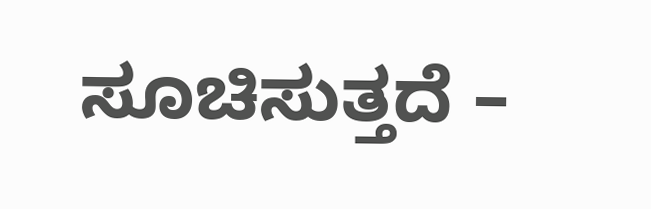ಸೂಚಿಸುತ್ತದೆ –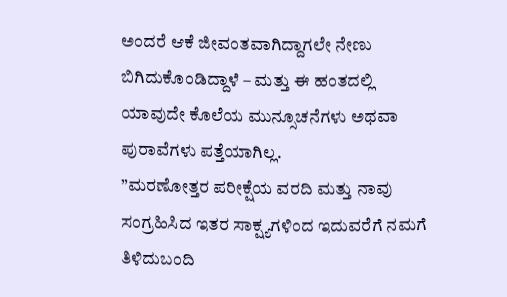ಅಂದರೆ ಆಕೆ ಜೀವಂತವಾಗಿದ್ದಾಗಲೇ ನೇಣು ಬಿಗಿದುಕೊಂಡಿದ್ದಾಳೆ – ಮತ್ತು ಈ ಹಂತದಲ್ಲಿ ಯಾವುದೇ ಕೊಲೆಯ ಮುನ್ಸೂಚನೆಗಳು ಅಥವಾ ಪುರಾವೆಗಳು ಪತ್ತೆಯಾಗಿಲ್ಲ.
”ಮರಣೋತ್ತರ ಪರೀಕ್ಷೆಯ ವರದಿ ಮತ್ತು ನಾವು ಸಂಗ್ರಹಿಸಿದ ಇತರ ಸಾಕ್ಷ್ಯಗಳಿಂದ ಇದುವರೆಗೆ ನಮಗೆ ತಿಳಿದುಬಂದಿ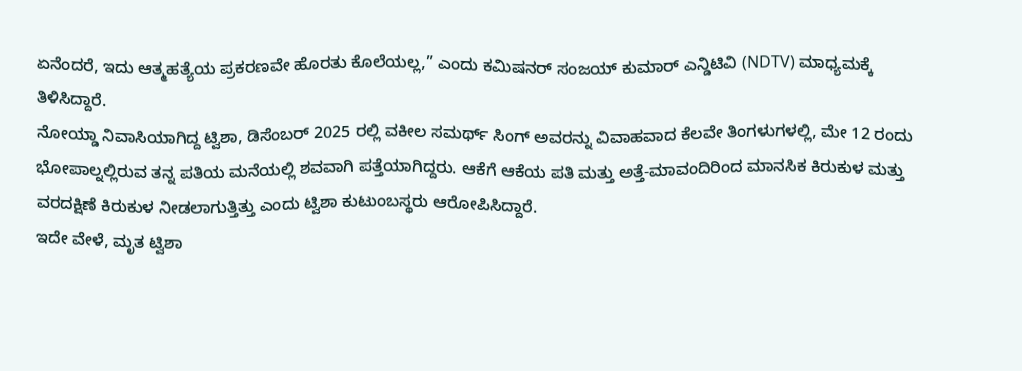ಏನೆಂದರೆ, ಇದು ಆತ್ಮಹತ್ಯೆಯ ಪ್ರಕರಣವೇ ಹೊರತು ಕೊಲೆಯಲ್ಲ,” ಎಂದು ಕಮಿಷನರ್ ಸಂಜಯ್ ಕುಮಾರ್ ಎನ್ಡಿಟಿವಿ (NDTV) ಮಾಧ್ಯಮಕ್ಕೆ ತಿಳಿಸಿದ್ದಾರೆ.
ನೋಯ್ಡಾ ನಿವಾಸಿಯಾಗಿದ್ದ ಟ್ವಿಶಾ, ಡಿಸೆಂಬರ್ 2025 ರಲ್ಲಿ ವಕೀಲ ಸಮರ್ಥ್ ಸಿಂಗ್ ಅವರನ್ನು ವಿವಾಹವಾದ ಕೆಲವೇ ತಿಂಗಳುಗಳಲ್ಲಿ, ಮೇ 12 ರಂದು ಭೋಪಾಲ್ನಲ್ಲಿರುವ ತನ್ನ ಪತಿಯ ಮನೆಯಲ್ಲಿ ಶವವಾಗಿ ಪತ್ತೆಯಾಗಿದ್ದರು. ಆಕೆಗೆ ಆಕೆಯ ಪತಿ ಮತ್ತು ಅತ್ತೆ-ಮಾವಂದಿರಿಂದ ಮಾನಸಿಕ ಕಿರುಕುಳ ಮತ್ತು ವರದಕ್ಷಿಣೆ ಕಿರುಕುಳ ನೀಡಲಾಗುತ್ತಿತ್ತು ಎಂದು ಟ್ವಿಶಾ ಕುಟುಂಬಸ್ಥರು ಆರೋಪಿಸಿದ್ದಾರೆ.
ಇದೇ ವೇಳೆ, ಮೃತ ಟ್ವಿಶಾ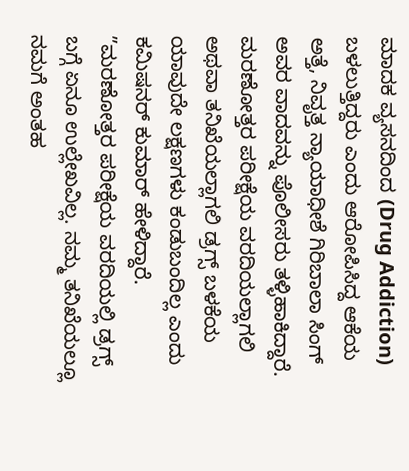ಮಾದಕ ವ್ಯಸನದಿಂದ (Drug Addiction) ಬಳಲುತ್ತಿದ್ದರು ಎಂದು ಆರೋಪಿಸಿದ್ದ ಆಕೆಯ ಅತ್ತೆ, ನಿವೃತ್ತ ನ್ಯಾಯಾಧೀಶೆ ಗಿರಿಬಾಲಾ ಸಿಂಗ್ ಅವರ ವಾದವನ್ನು ಪೊಲೀಸರು ತಳ್ಳಿಹಾಕಿದ್ದಾರೆ. ಮರಣೋತ್ತರ ಪರೀಕ್ಷೆಯ ವರದಿಯಲ್ಲಾಗಲಿ ಅಥವಾ ತನಿಖೆಯಲ್ಲಾಗಲಿ ಡ್ರಗ್ಸ್ ಬಳಕೆಯ ಯಾವುದೇ ಲಕ್ಷಣಗಳು ಕಂಡುಬಂದಿಲ್ಲ ಎಂದು ಕಮಿಷನರ್ ಕುಮಾರ್ ಹೇಳಿದ್ದಾರೆ.
”ಮರಣೋತ್ತರ ಪರೀಕ್ಷೆಯ ವರದಿಯಲ್ಲಿ ಡ್ರಗ್ಸ್ ಬಗ್ಗೆ ಏನೂ ಉಲ್ಲೇಖವಿಲ್ಲ. ನಮ್ಮ ತನಿಖೆಯಲ್ಲೂ ನಮಗೆ ಅಂತಹ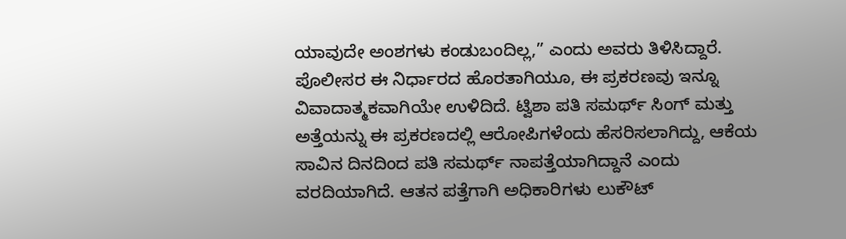ಯಾವುದೇ ಅಂಶಗಳು ಕಂಡುಬಂದಿಲ್ಲ,” ಎಂದು ಅವರು ತಿಳಿಸಿದ್ದಾರೆ.
ಪೊಲೀಸರ ಈ ನಿರ್ಧಾರದ ಹೊರತಾಗಿಯೂ, ಈ ಪ್ರಕರಣವು ಇನ್ನೂ ವಿವಾದಾತ್ಮಕವಾಗಿಯೇ ಉಳಿದಿದೆ. ಟ್ವಿಶಾ ಪತಿ ಸಮರ್ಥ್ ಸಿಂಗ್ ಮತ್ತು ಅತ್ತೆಯನ್ನು ಈ ಪ್ರಕರಣದಲ್ಲಿ ಆರೋಪಿಗಳೆಂದು ಹೆಸರಿಸಲಾಗಿದ್ದು, ಆಕೆಯ ಸಾವಿನ ದಿನದಿಂದ ಪತಿ ಸಮರ್ಥ್ ನಾಪತ್ತೆಯಾಗಿದ್ದಾನೆ ಎಂದು ವರದಿಯಾಗಿದೆ. ಆತನ ಪತ್ತೆಗಾಗಿ ಅಧಿಕಾರಿಗಳು ಲುಕೌಟ್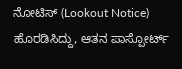ನೋಟಿಸ್ (Lookout Notice) ಹೊರಡಿಸಿದ್ದು, ಆತನ ಪಾಸ್ಪೋರ್ಟ್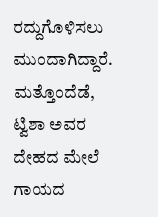ರದ್ದುಗೊಳಿಸಲು ಮುಂದಾಗಿದ್ದಾರೆ.
ಮತ್ತೊಂದೆಡೆ, ಟ್ವಿಶಾ ಅವರ ದೇಹದ ಮೇಲೆ ಗಾಯದ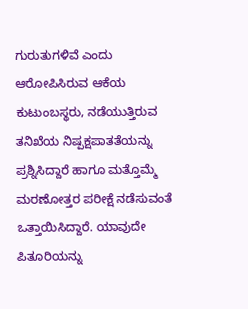ಗುರುತುಗಳಿವೆ ಎಂದು ಆರೋಪಿಸಿರುವ ಆಕೆಯ ಕುಟುಂಬಸ್ಥರು, ನಡೆಯುತ್ತಿರುವ ತನಿಖೆಯ ನಿಷ್ಪಕ್ಷಪಾತತೆಯನ್ನು ಪ್ರಶ್ನಿಸಿದ್ದಾರೆ ಹಾಗೂ ಮತ್ತೊಮ್ಮೆ ಮರಣೋತ್ತರ ಪರೀಕ್ಷೆ ನಡೆಸುವಂತೆ ಒತ್ತಾಯಿಸಿದ್ದಾರೆ. ಯಾವುದೇ ಪಿತೂರಿಯನ್ನು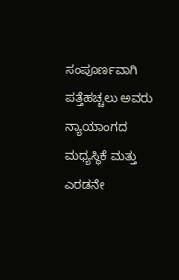ಸಂಪೂರ್ಣವಾಗಿ ಪತ್ತೆಹಚ್ಚಲು ಅವರು ನ್ಯಾಯಾಂಗದ ಮಧ್ಯಸ್ಥಿಕೆ ಮತ್ತು ಎರಡನೇ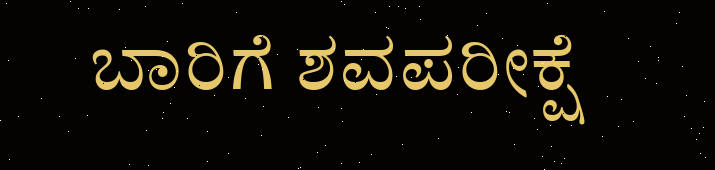ಬಾರಿಗೆ ಶವಪರೀಕ್ಷೆ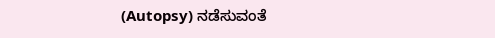(Autopsy) ನಡೆಸುವಂತೆ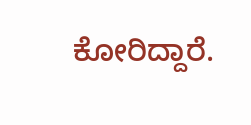ಕೋರಿದ್ದಾರೆ.